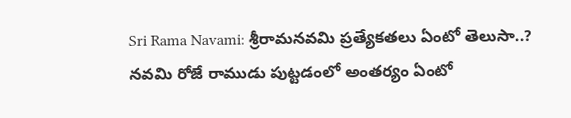Sri Rama Navami: శ్రీరామనవమి ప్రత్యేకతలు ఏంటో తెలుసా..? నవమి రోజే రాముడు పుట్టడంలో అంతర్యం ఏంటో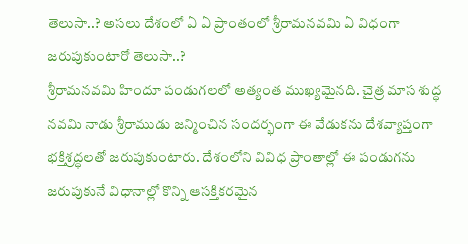తెలుసా..? అసలు దేశంలో ఏ ఏ ప్రాంతంలో శ్రీరామనవమి ఏ విధంగా జరుపుకుంటారో తెలుసా..?
శ్రీరామనవమి హిందూ పండుగలలో అత్యంత ముఖ్యమైనది. చైత్ర మాస శుద్ధ నవమి నాడు శ్రీరాముడు జన్మించిన సందర్భంగా ఈ వేడుకను దేశవ్యాప్తంగా భక్తిశ్రద్ధలతో జరుపుకుంటారు. దేశంలోని వివిధ ప్రాంతాల్లో ఈ పండుగను జరుపుకునే విధానాల్లో కొన్ని ఆసక్తికరమైన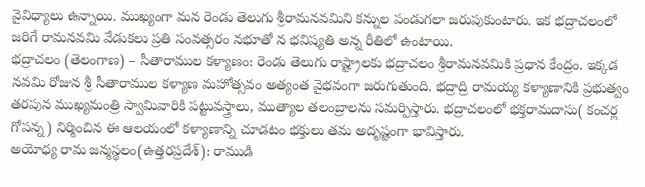వైవిధ్యాలు ఉన్నాయి. ముఖ్యంగా మన రెండు తెలుగు శ్రీరామనవమిని కన్నుల పండుగలా జరుపుకుంటారు. ఇక భద్రాచలంలో జరిగే రామనవమి వేడుకలు ప్రతి సంవత్సరం నభూతో న భవిష్యతి అన్న రీతిలో ఉంటాయి.
భద్రాచలం (తెలంగాణ) – సీతారాముల కళ్యాణం: రెండు తెలుగు రాష్ట్రాలకు భద్రాచలం శ్రీరామనవమికి ప్రధాన కేంద్రం. ఇక్కడ నవమి రోజున శ్రీ సీతారాముల కళ్యాణ మహోత్సవం అత్యంత వైభవంగా జరుగుతుంది. భద్రాద్రి రామయ్య కళ్యాణానికి ప్రభుత్వం తరపున ముఖ్యమంత్రి స్వామివారికి పట్టువస్త్రాలు, ముత్యాల తలంబ్రాలను సమర్పిస్తారు. భద్రాచలంలో భక్తరామదాసు( కంచర్ల గోపన్న) నిర్మించిన ఈ ఆలయంలో కళ్యాణాన్ని చూడటం భక్తులు తమ అదృష్టంగా భావిస్తారు.
అయోధ్య రామ జన్మస్థలం(ఉత్తరప్రదేశ్): రాముడి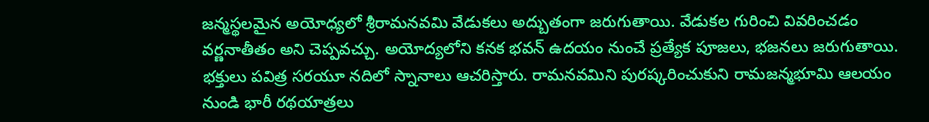జన్మస్థలమైన అయోధ్యలో శ్రీరామనవమి వేడుకలు అద్బుతంగా జరుగుతాయి. వేడుకల గురించి వివరించడం వర్ణనాతీతం అని చెప్పవచ్చు. అయోద్యలోని కనక భవన్ ఉదయం నుంచే ప్రత్యేక పూజలు, భజనలు జరుగుతాయి. భక్తులు పవిత్ర సరయూ నదిలో స్నానాలు ఆచరిస్తారు. రామనవమిని పురష్కరించుకుని రామజన్మభూమి ఆలయం నుండి భారీ రథయాత్రలు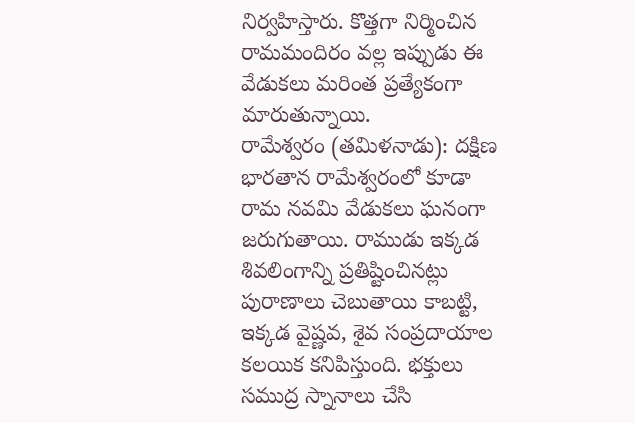నిర్వహిస్తారు. కొత్తగా నిర్మించిన రామమందిరం వల్ల ఇప్పుడు ఈ వేడుకలు మరింత ప్రత్యేకంగా మారుతున్నాయి.
రామేశ్వరం (తమిళనాడు): దక్షిణ భారతాన రామేశ్వరంలో కూడా రామ నవమి వేడుకలు ఘనంగా జరుగుతాయి. రాముడు ఇక్కడ శివలింగాన్ని ప్రతిష్టించినట్లు పురాణాలు చెబుతాయి కాబట్టి, ఇక్కడ వైష్ణవ, శైవ సంప్రదాయాల కలయిక కనిపిస్తుంది. భక్తులు సముద్ర స్నానాలు చేసి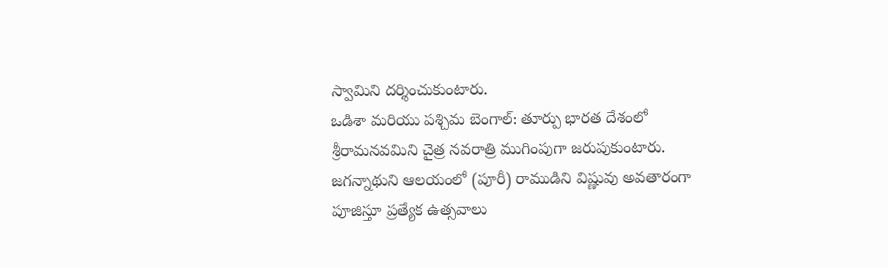స్వామిని దర్శించుకుంటారు.
ఒడిశా మరియు పశ్చిమ బెంగాల్: తూర్పు భారత దేశంలో శ్రీరామనవమిని చైత్ర నవరాత్రి ముగింపుగా జరుపుకుంటారు. జగన్నాథుని ఆలయంలో (పూరీ) రాముడిని విష్ణువు అవతారంగా పూజిస్తూ ప్రత్యేక ఉత్సవాలు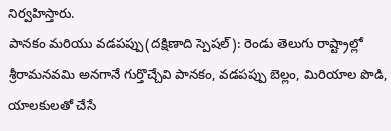నిర్వహిస్తారు.
పానకం మరియు వడపప్పు(దక్షిణాది స్పెషల్): రెండు తెలుగు రాష్ట్రాల్లో శ్రీరామనవమి అనగానే గుర్తొచ్చేవి పానకం, వడపప్పు బెల్లం, మిరియాల పొడి, యాలకులతో చేసే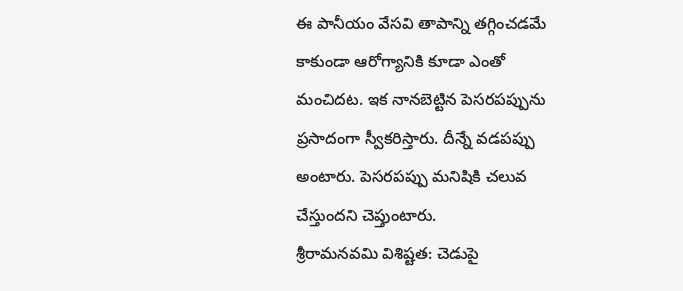ఈ పానీయం వేసవి తాపాన్ని తగ్గించడమే కాకుండా ఆరోగ్యానికి కూడా ఎంతో మంచిదట. ఇక నానబెట్టిన పెసరపప్పును ప్రసాదంగా స్వీకరిస్తారు. దీన్నే వడపప్పు అంటారు. పెసరపప్పు మనిషికి చలువ చేస్తుందని చెప్తుంటారు.
శ్రీరామనవమి విశిష్టత: చెడుపై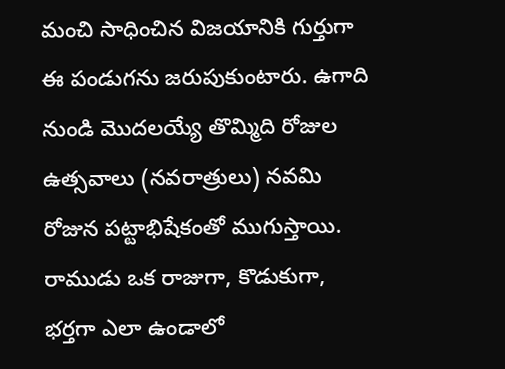మంచి సాధించిన విజయానికి గుర్తుగా ఈ పండుగను జరుపుకుంటారు. ఉగాది నుండి మొదలయ్యే తొమ్మిది రోజుల ఉత్సవాలు (నవరాత్రులు) నవమి రోజున పట్టాభిషేకంతో ముగుస్తాయి. రాముడు ఒక రాజుగా, కొడుకుగా, భర్తగా ఎలా ఉండాలో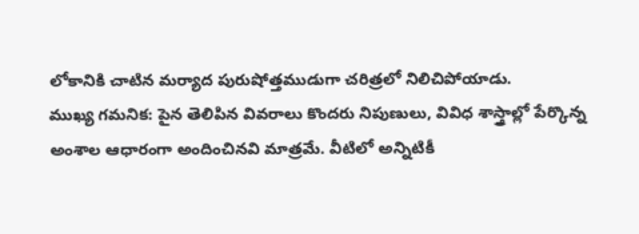లోకానికి చాటిన మర్యాద పురుషోత్తముడుగా చరిత్రలో నిలిచిపోయాడు.
ముఖ్య గమనిక: పైన తెలిపిన వివరాలు కొందరు నిపుణులు, వివిధ శాస్త్రాల్లో పేర్కొన్న అంశాల ఆధారంగా అందించినవి మాత్రమే. వీటిలో అన్నిటికీ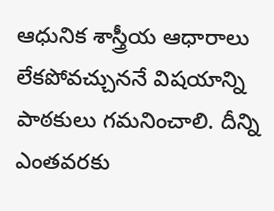ఆధునిక శాస్త్రీయ ఆధారాలు లేకపోవచ్చుననే విషయాన్ని పాఠకులు గమనించాలి. దీన్ని ఎంతవరకు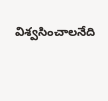విశ్వసించాలనేది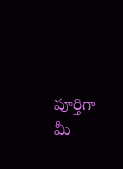పూర్తిగా మీ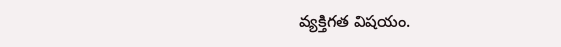వ్యక్తిగత విషయం.